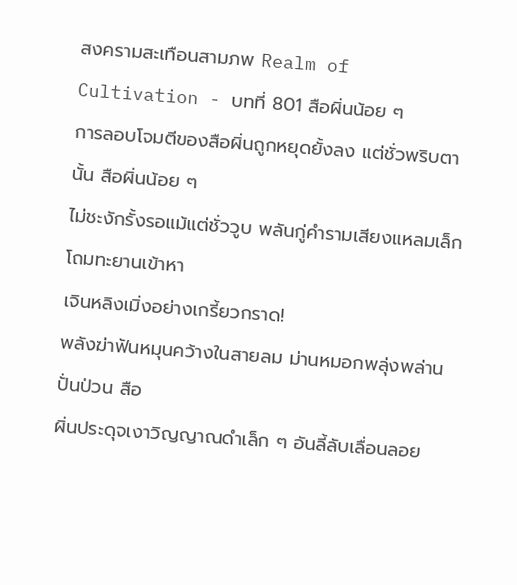สงครามสะเทือนสามภพ Realm of Cultivation - บทที่ 801 สือผิ่นน้อย ๆ
การลอบโจมตีของสือผิ่นถูกหยุดยั้งลง แต่ชั่วพริบตานั้น สือผิ่นน้อย ๆ
ไม่ชะงักรั้งรอแม้แต่ชั่ววูบ พลันกู่คำรามเสียงแหลมเล็ก โถมทะยานเข้าหา
เจินหลิงเมิ่งอย่างเกรี้ยวกราด!
พลังฆ่าฟันหมุนคว้างในสายลม ม่านหมอกพลุ่งพล่านปั่นป่วน สือ
ผิ่นประดุจเงาวิญญาณดำเล็ก ๆ อันลี้ลับเลื่อนลอย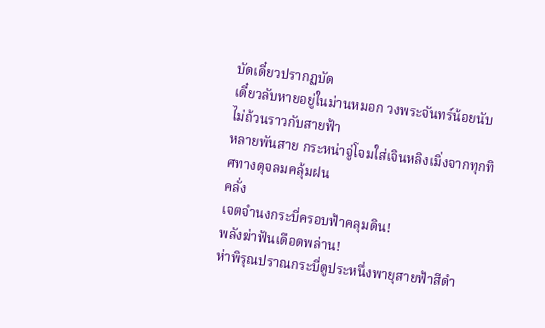บัดเดี๋ยวปรากฏบัด
เดี๋ยวลับหายอยู่ในม่านหมอก วงพระจันทร์น้อยนับไม่ถ้วนราวกับสายฟ้า
หลายพันสาย กระหน่าจู่โจมใส่เจินหลิงเมิ่งจากทุกทิศทางดุจลมคลุ้มฝน
คลั่ง
เจตจำนงกระบี่ครอบฟ้าคลุมดิน!
พลังฆ่าฟันเดือดพล่าน!
ห่าพิรุณปราณกระบี่ดูประหนึ่งพายุสายฟ้าสีดำ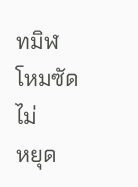ทมิฬ โหมซัดไม่
หยุด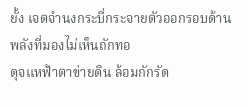ยั้ง เจตจำนงกระบี่กระจายตัวออกรอบด้าน พลังที่มองไม่เห็นถักทอ
ดุจแหฟ้าตาข่ายดิน ล้อมกักรัด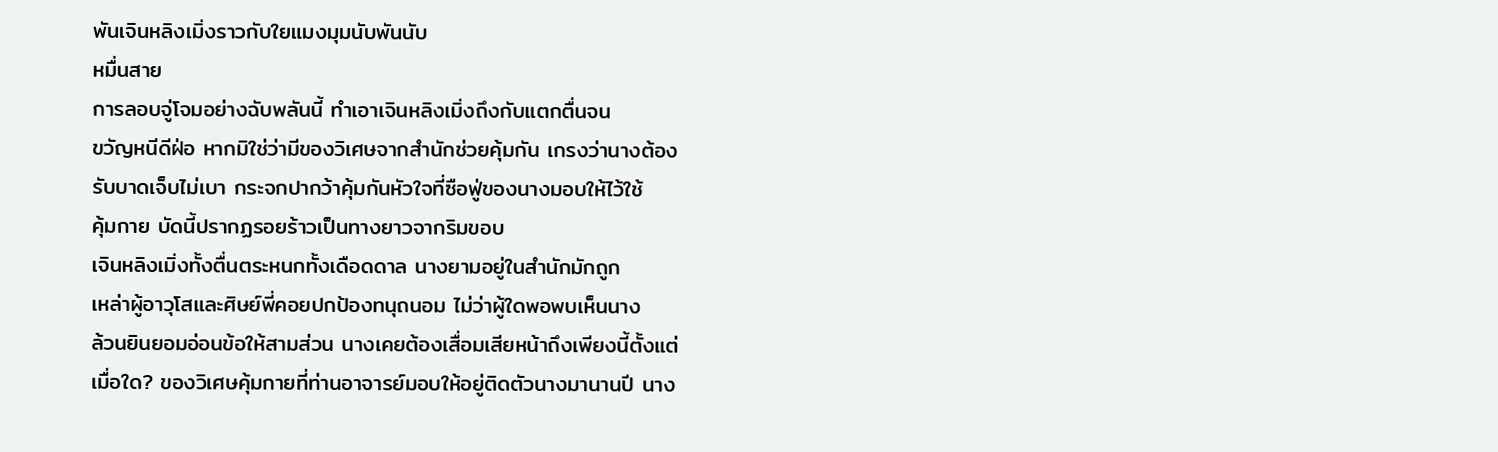พันเจินหลิงเมิ่งราวกับใยแมงมุมนับพันนับ
หมื่นสาย
การลอบจู่โจมอย่างฉับพลันนี้ ทำเอาเจินหลิงเมิ่งถึงกับแตกตื่นจน
ขวัญหนีดีฝ่อ หากมิใช่ว่ามีของวิเศษจากสำนักช่วยคุ้มกัน เกรงว่านางต้อง
รับบาดเจ็บไม่เบา กระจกปากว้าคุ้มกันหัวใจที่ซือฟู่ของนางมอบให้ไว้ใช้
คุ้มกาย บัดนี้ปรากฏรอยร้าวเป็นทางยาวจากริมขอบ
เจินหลิงเมิ่งทั้งตื่นตระหนกทั้งเดือดดาล นางยามอยู่ในสำนักมักถูก
เหล่าผู้อาวุโสและศิษย์พี่คอยปกป้องทนุถนอม ไม่ว่าผู้ใดพอพบเห็นนาง
ล้วนยินยอมอ่อนข้อให้สามส่วน นางเคยต้องเสื่อมเสียหน้าถึงเพียงนี้ตั้งแต่
เมื่อใด? ของวิเศษคุ้มกายที่ท่านอาจารย์มอบให้อยู่ติดตัวนางมานานปี นาง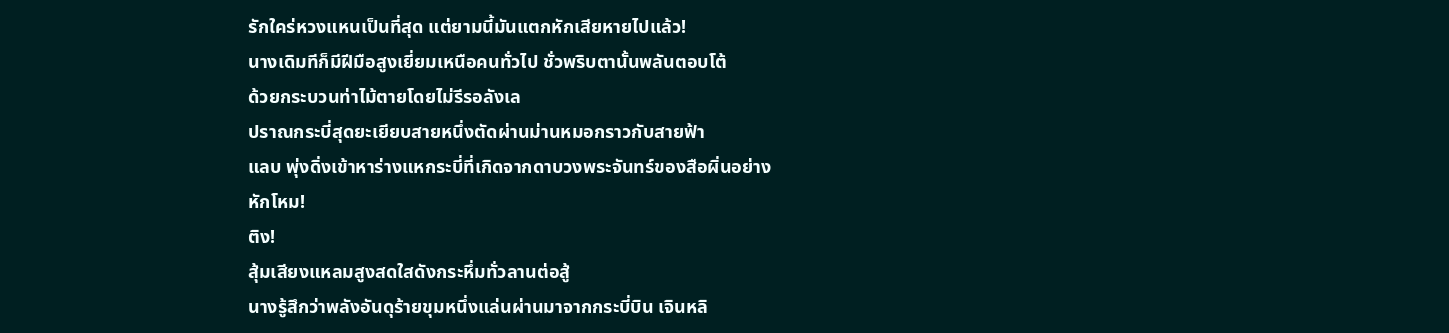รักใคร่หวงแหนเป็นที่สุด แต่ยามนี้มันแตกหักเสียหายไปแล้ว!
นางเดิมทีก็มีฝีมือสูงเยี่ยมเหนือคนทั่วไป ชั่วพริบตานั้นพลันตอบโต้
ด้วยกระบวนท่าไม้ตายโดยไม่รีรอลังเล
ปราณกระบี่สุดยะเยียบสายหนึ่งตัดผ่านม่านหมอกราวกับสายฟ้า
แลบ พุ่งดิ่งเข้าหาร่างแหกระบี่ที่เกิดจากดาบวงพระจันทร์ของสือผิ่นอย่าง
หักโหม!
ติง!
สุ้มเสียงแหลมสูงสดใสดังกระหึ่มทั่วลานต่อสู้
นางรู้สึกว่าพลังอันดุร้ายขุมหนึ่งแล่นผ่านมาจากกระบี่บิน เจินหลิ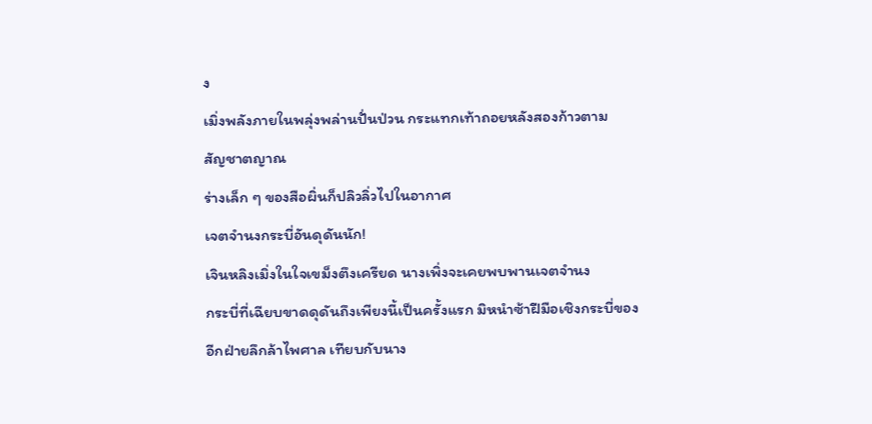ง
เมิ่งพลังภายในพลุ่งพล่านปั่นป่วน กระแทกเท้าถอยหลังสองก้าวตาม
สัญชาตญาณ
ร่างเล็ก ๆ ของสือผิ่นก็ปลิวลิ่วไปในอากาศ
เจตจำนงกระบี่อันดุดันนัก!
เจินหลิงเมิ่งในใจเขม็งตึงเครียด นางเพิ่งจะเคยพบพานเจตจำนง
กระบี่ที่เฉียบขาดดุดันถึงเพียงนี้เป็นครั้งแรก มิหนำซ้าฝีมือเชิงกระบี่ของ
อีกฝ่ายลึกล้าไพศาล เทียบกับนาง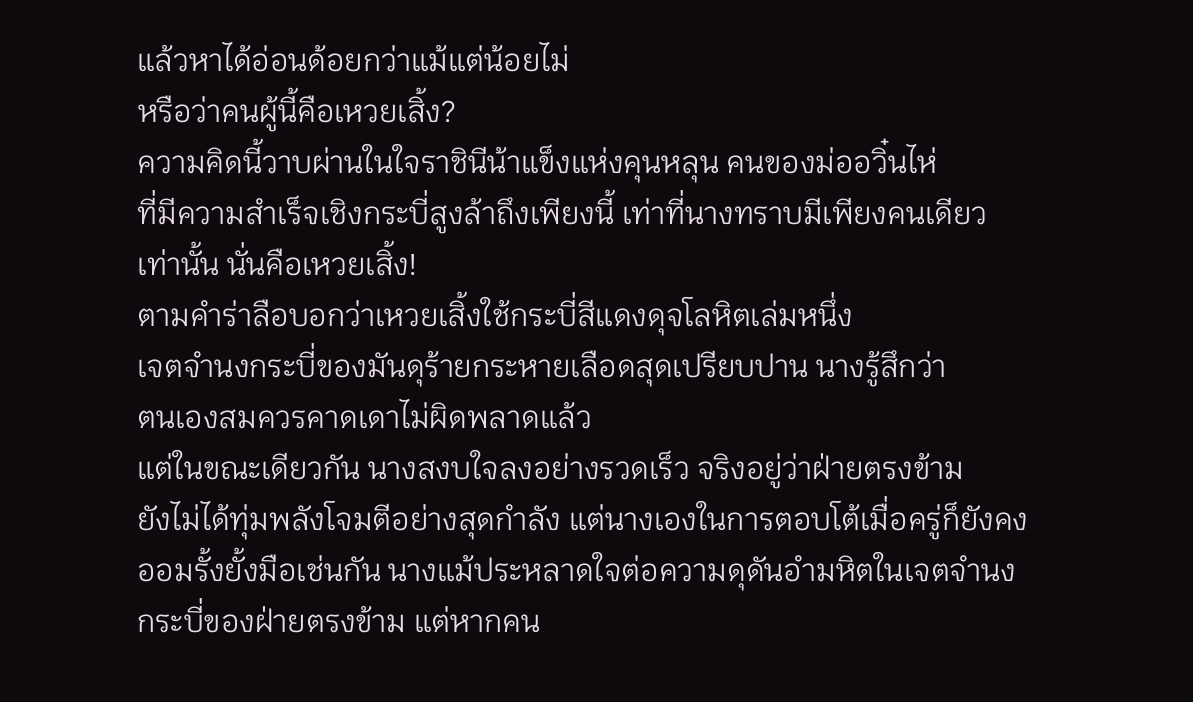แล้วหาได้อ่อนด้อยกว่าแม้แต่น้อยไม่
หรือว่าคนผู้นี้คือเหวยเสิ้ง?
ความคิดนี้วาบผ่านในใจราชินีน้าแข็งแห่งคุนหลุน คนของม่ออวิ๋นไห่
ที่มีความสำเร็จเชิงกระบี่สูงล้าถึงเพียงนี้ เท่าที่นางทราบมีเพียงคนเดียว
เท่านั้น นั่นคือเหวยเสิ้ง!
ตามคำร่าลือบอกว่าเหวยเสิ้งใช้กระบี่สีแดงดุจโลหิตเล่มหนึ่ง
เจตจำนงกระบี่ของมันดุร้ายกระหายเลือดสุดเปรียบปาน นางรู้สึกว่า
ตนเองสมควรคาดเดาไม่ผิดพลาดแล้ว
แต่ในขณะเดียวกัน นางสงบใจลงอย่างรวดเร็ว จริงอยู่ว่าฝ่ายตรงข้าม
ยังไม่ได้ทุ่มพลังโจมตีอย่างสุดกำลัง แต่นางเองในการตอบโต้เมื่อครู่ก็ยังคง
ออมรั้งยั้งมือเช่นกัน นางแม้ประหลาดใจต่อความดุดันอำมหิตในเจตจำนง
กระบี่ของฝ่ายตรงข้าม แต่หากคน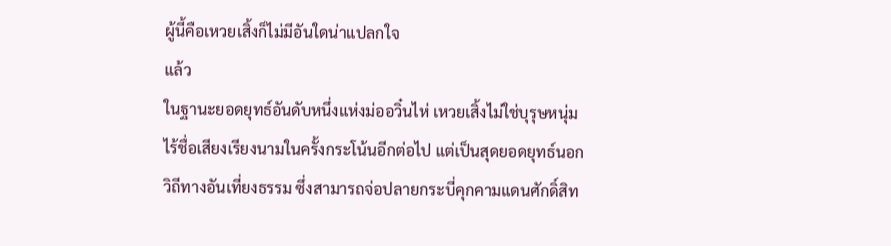ผู้นี้คือเหวยเสิ้งก็ไม่มีอันใดน่าแปลกใจ
แล้ว
ในฐานะยอดยุทธ์อันดับหนึ่งแห่งม่ออวิ๋นไห่ เหวยเสิ้งไม่ใช่บุรุษหนุ่ม
ไร้ชื่อเสียงเรียงนามในครั้งกระโน้นอีกต่อไป แต่เป็นสุดยอดยุทธ์นอก
วิถีทางอันเที่ยงธรรม ซึ่งสามารถจ่อปลายกระบี่คุกคามแดนศักดิ์สิท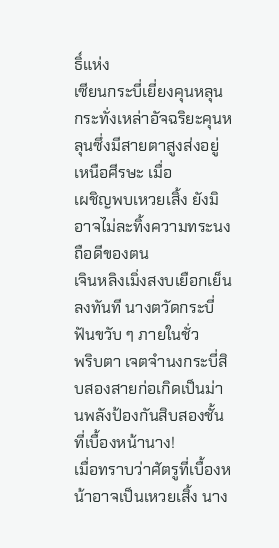ธิ์แห่ง
เซียนกระบี่เยี่ยงคุนหลุน
กระทั่งเหล่าอัจฉริยะคุนหลุนซึ่งมีสายตาสูงส่งอยู่เหนือศีรษะ เมื่อ
เผชิญพบเหวยเสิ้ง ยังมิอาจไม่ละทิ้งความทระนงถือดีของตน
เจินหลิงเมิ่งสงบเยือกเย็นลงทันที นางตวัดกระบี่ฟันขวับ ๆ ภายในชั่ว
พริบตา เจตจำนงกระบี่สิบสองสายก่อเกิดเป็นม่านพลังป้องกันสิบสองชั้น
ที่เบื้องหน้านาง!
เมื่อทราบว่าศัตรูที่เบื้องหน้าอาจเป็นเหวยเสิ้ง นาง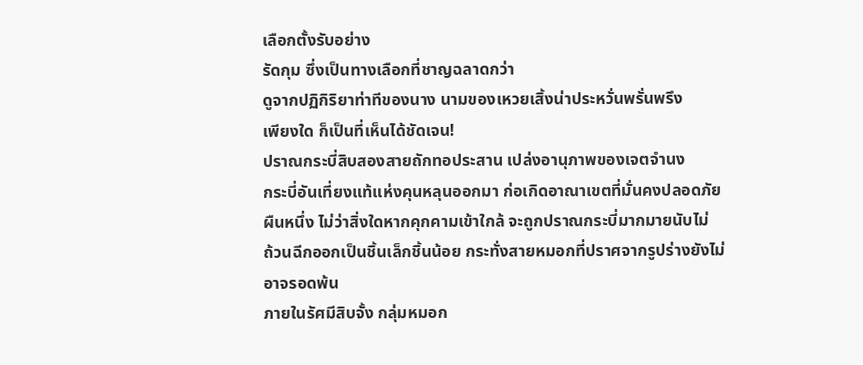เลือกตั้งรับอย่าง
รัดกุม ซึ่งเป็นทางเลือกที่ชาญฉลาดกว่า
ดูจากปฏิกิริยาท่าทีของนาง นามของเหวยเสิ้งน่าประหวั่นพรั่นพรึง
เพียงใด ก็เป็นที่เห็นได้ชัดเจน!
ปราณกระบี่สิบสองสายถักทอประสาน เปล่งอานุภาพของเจตจำนง
กระบี่อันเที่ยงแท้แห่งคุนหลุนออกมา ก่อเกิดอาณาเขตที่มั่นคงปลอดภัย
ผืนหนึ่ง ไม่ว่าสิ่งใดหากคุกคามเข้าใกล้ จะถูกปราณกระบี่มากมายนับไม่
ถ้วนฉีกออกเป็นชิ้นเล็กชิ้นน้อย กระทั่งสายหมอกที่ปราศจากรูปร่างยังไม่
อาจรอดพ้น
ภายในรัศมีสิบจั้ง กลุ่มหมอก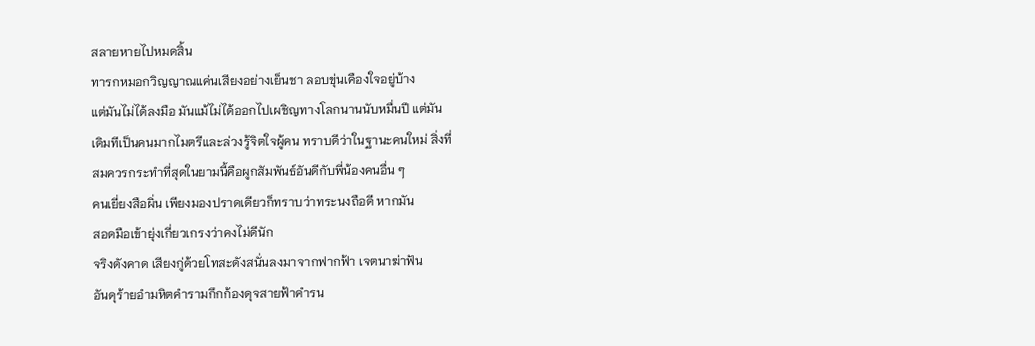สลายหายไปหมดสิ้น
ทารกหมอกวิญญาณแค่นเสียงอย่างเย็นชา ลอบขุ่นเคืองใจอยู่บ้าง
แต่มันไม่ได้ลงมือ มันแม้ไม่ได้ออกไปเผชิญทางโลกนานนับหมื่นปี แต่มัน
เดิมทีเป็นคนมากไมตรีและล่วงรู้จิตใจผู้คน ทราบดีว่าในฐานะคนใหม่ สิ่งที่
สมควรกระทำที่สุดในยามนี้คือผูกสัมพันธ์อันดีกับพี่น้องคนอื่น ๆ
คนเยี่ยงสือผิ่น เพียงมองปราดเดียวก็ทราบว่าทระนงถือดี หากมัน
สอดมือเข้ายุ่งเกี่ยวเกรงว่าคงไม่ดีนัก
จริงดังคาด เสียงกู่ด้วยโทสะดังสนั่นลงมาจากฟากฟ้า เจตนาฆ่าฟัน
อันดุร้ายอำมหิตคำรามกึกก้องดุจสายฟ้าคำรน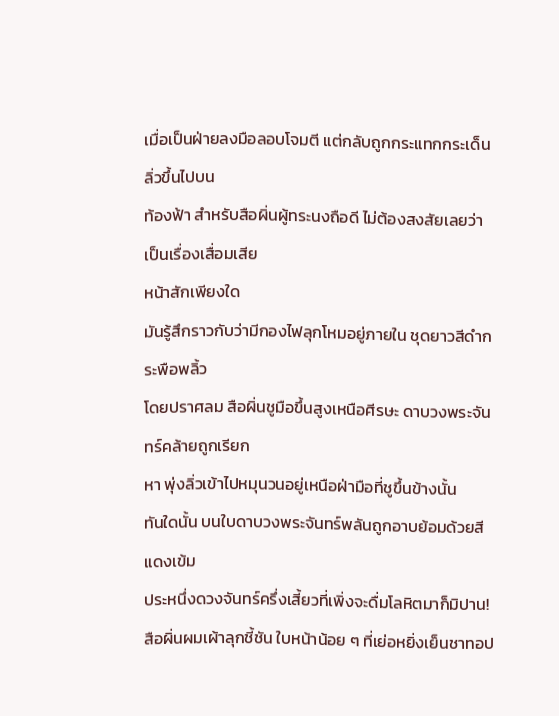เมื่อเป็นฝ่ายลงมือลอบโจมตี แต่กลับถูกกระแทกกระเด็นลิ่วขึ้นไปบน
ท้องฟ้า สำหรับสือผิ่นผู้ทระนงถือดี ไม่ต้องสงสัยเลยว่าเป็นเรื่องเสื่อมเสีย
หน้าสักเพียงใด
มันรู้สึกราวกับว่ามีกองไฟลุกโหมอยู่ภายใน ชุดยาวสีดำกระพือพลิ้ว
โดยปราศลม สือผิ่นชูมือขึ้นสูงเหนือศีรษะ ดาบวงพระจันทร์คล้ายถูกเรียก
หา พุ่งลิ่วเข้าไปหมุนวนอยู่เหนือฝ่ามือที่ชูขึ้นข้างนั้น
ทันใดนั้น บนใบดาบวงพระจันทร์พลันถูกอาบย้อมด้วยสีแดงเข้ม
ประหนึ่งดวงจันทร์ครึ่งเสี้ยวที่เพิ่งจะดื่มโลหิตมาก็มิปาน!
สือผิ่นผมเผ้าลุกชี้ชัน ใบหน้าน้อย ๆ ที่เย่อหยิ่งเย็นชาทอป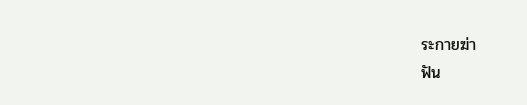ระกายฆ่า
ฟัน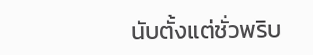นับตั้งแต่ชั่วพริบ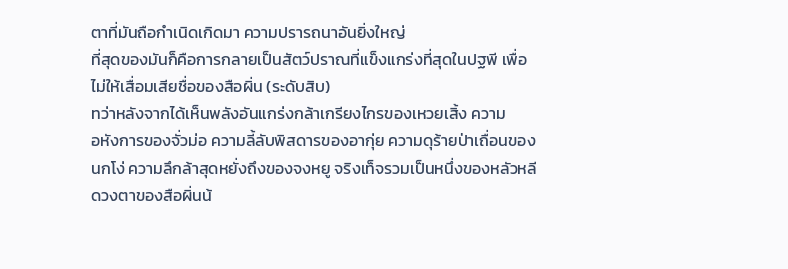ตาที่มันถือกำเนิดเกิดมา ความปรารถนาอันยิ่งใหญ่
ที่สุดของมันก็คือการกลายเป็นสัตว์ปราณที่แข็งแกร่งที่สุดในปฐพี เพื่อ
ไม่ให้เสื่อมเสียชื่อของสือผิ่น (ระดับสิบ)
ทว่าหลังจากได้เห็นพลังอันแกร่งกล้าเกรียงไกรของเหวยเสิ้ง ความ
อหังการของจั่วม่อ ความลี้ลับพิสดารของอากุ่ย ความดุร้ายป่าเถื่อนของ
นกโง่ ความลึกล้าสุดหยั่งถึงของจงหยู จริงเท็จรวมเป็นหนึ่งของหลัวหลี
ดวงตาของสือผิ่นน้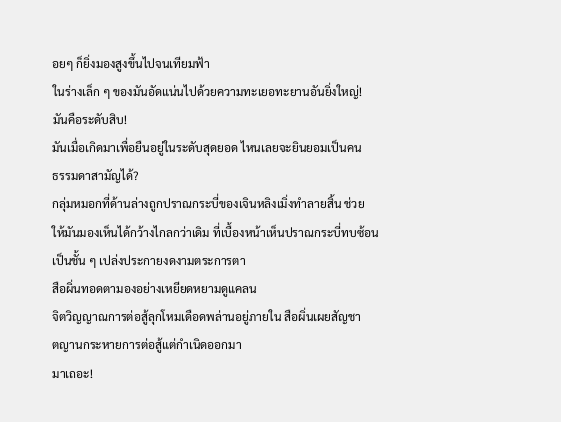อยๆ ก็ยิ่งมองสูงขึ้นไปจนเทียมฟ้า
ในร่างเล็ก ๆ ของมันอัดแน่นไปด้วยความทะเยอทะยานอันยิ่งใหญ่!
มันคือระดับสิบ!
มันเมื่อเกิดมาเพื่อยืนอยู่ในระดับสุดยอด ไหนเลยจะยินยอมเป็นคน
ธรรมดาสามัญได้?
กลุ่มหมอกที่ด้านล่างถูกปราณกระบี่ของเจินหลิงเมิ่งทำลายสิ้น ช่วย
ให้มันมองเห็นได้กว้างไกลกว่าเดิม ที่เบื้องหน้าเห็นปราณกระบี่ทบซ้อน
เป็นชั้น ๆ เปล่งประกายงดงามตระการตา
สือผิ่นทอดตามองอย่างเหยียดหยามดูแคลน
จิตวิญญาณการต่อสู้ลุกโหมเดือดพล่านอยู่ภายใน สือผิ่นเผยสัญชา
ตญานกระหายการต่อสู้แต่กำเนิดออกมา
มาเถอะ!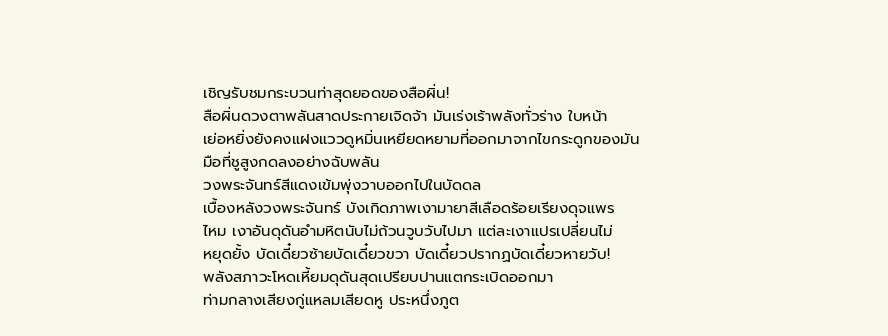เชิญรับชมกระบวนท่าสุดยอดของสือผิ่น!
สือผิ่นดวงตาพลันสาดประกายเจิดจ้า มันเร่งเร้าพลังทั่วร่าง ใบหน้า
เย่อหยิ่งยังคงแฝงแววดูหมิ่นเหยียดหยามที่ออกมาจากไขกระดูกของมัน
มือที่ชูสูงกดลงอย่างฉับพลัน
วงพระจันทร์สีแดงเข้มพุ่งวาบออกไปในบัดดล
เบื้องหลังวงพระจันทร์ บังเกิดภาพเงามายาสีเลือดร้อยเรียงดุจแพร
ไหม เงาอันดุดันอำมหิตนับไม่ถ้วนวูบวับไปมา แต่ละเงาแปรเปลี่ยนไม่
หยุดยั้ง บัดเดี๋ยวซ้ายบัดเดี๋ยวขวา บัดเดี๋ยวปรากฏบัดเดี๋ยวหายวับ!
พลังสภาวะโหดเหี้ยมดุดันสุดเปรียบปานแตกระเบิดออกมา
ท่ามกลางเสียงกู่แหลมเสียดหู ประหนึ่งภูต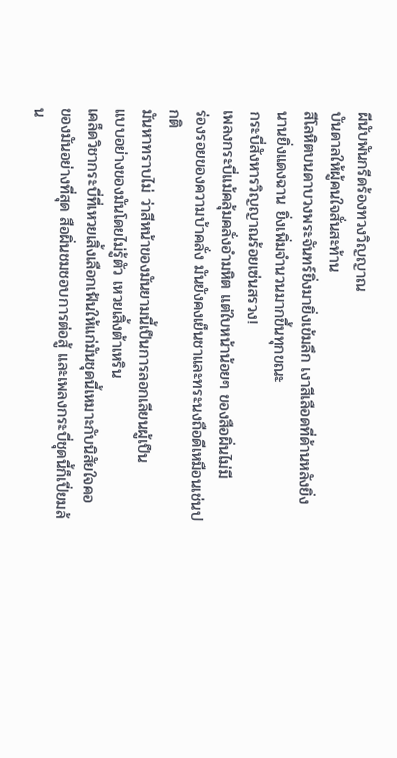ผีนับพันกรีดร้องทวงวิญญาณ
บันดาลให้ผู้คนใจสั่นสะท้าน
สีโลหิตบนดาบวงพระจันทร์ยิ่งมายิ่งเข้มลึก เงาสีเลือดที่ด้านหลังยิ่ง
นานยิ่งแดงฉาน ยิ่งเพิ่มจำนวนมากขึ้นทุกขณะ
กระบี่สังหารวิญญาณร้อยเซ่นสรวง!
เพลงกระบี่แม้คลุ้มคลั่งอำมหิต แต่ใบหน้าน้อยๆ ของสือผิ่นไม่มี
ร่องรอยของความบ้าคลั่ง มันยังคงเย็นชาและทระนงถือดีเหมือนเช่นปกติ
มันหาทราบไม่ ว่าสีหน้าของมันยามนี้เป็นการลอกเลียนผู้เป็น
แบบอย่างของมันโดยไม่รู้ตัว เหวยเสิ้งต้าเหริน
เคล็ดวิชากระบี่ที่เหวยเสิ้งเลือกเฟ้นให้แก่มันชุดนี้เหมาะกับนิสัยใจคอ
ของมันอย่างที่สุด สือผิ่นชมชอบการต่อสู้ และเพลงกระบี่ชุดนี้ก็เปี่ยมล้น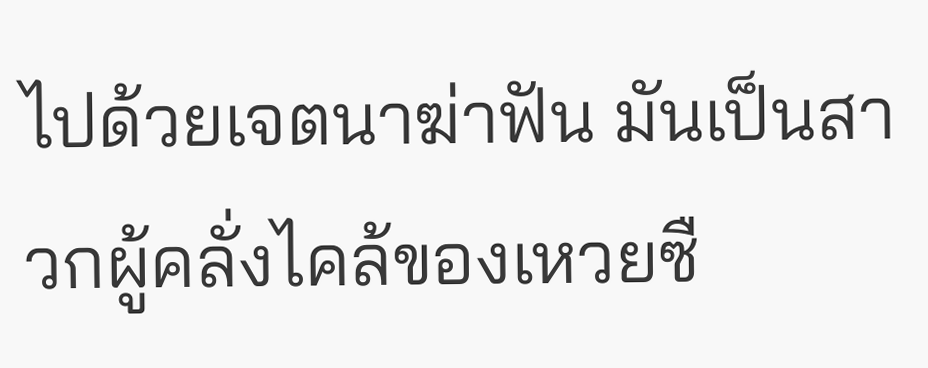ไปด้วยเจตนาฆ่าฟัน มันเป็นสาวกผู้คลั่งไคล้ของเหวยซื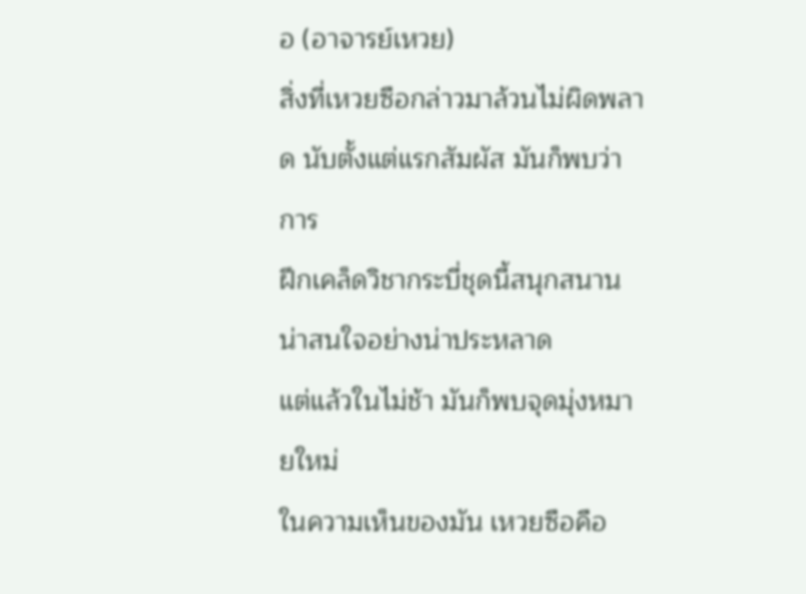อ (อาจารย์เหวย)
สิ่งที่เหวยซือกล่าวมาล้วนไม่ผิดพลาด นับตั้งแต่แรกสัมผัส มันก็พบว่าการ
ฝึกเคล็ดวิชากระบี่ชุดนี้สนุกสนานน่าสนใจอย่างน่าประหลาด
แต่แล้วในไม่ช้า มันก็พบจุดมุ่งหมายใหม่
ในความเห็นของมัน เหวยซือคือ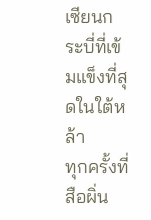เซียนกระบี่ที่เข้มแข็งที่สุดในใต้หล้า
ทุกครั้งที่สือผิ่น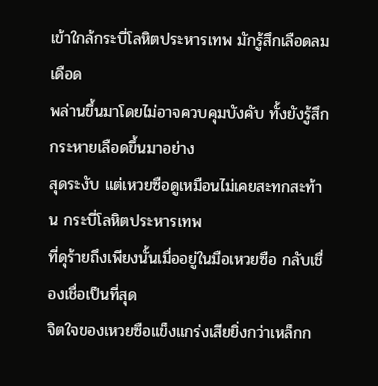เข้าใกล้กระบี่โลหิตประหารเทพ มักรู้สึกเลือดลมเดือด
พล่านขึ้นมาโดยไม่อาจควบคุมบังคับ ทั้งยังรู้สึกกระหายเลือดขึ้นมาอย่าง
สุดระงับ แต่เหวยซือดูเหมือนไม่เคยสะทกสะท้าน กระบี่โลหิตประหารเทพ
ที่ดุร้ายถึงเพียงนั้นเมื่ออยู่ในมือเหวยซือ กลับเชื่องเชื่อเป็นที่สุด
จิตใจของเหวยซือแข็งแกร่งเสียยิ่งกว่าเหล็กก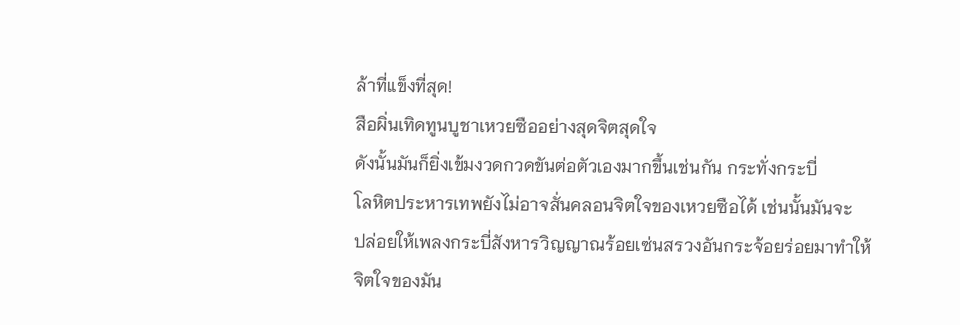ล้าที่แข็งที่สุด!
สือผิ่นเทิดทูนบูชาเหวยซืออย่างสุดจิตสุดใจ
ดังนั้นมันก็ยิ่งเข้มงวดกวดขันต่อตัวเองมากขึ้นเช่นกัน กระทั่งกระบี่
โลหิตประหารเทพยังไม่อาจสั่นคลอนจิตใจของเหวยซือได้ เช่นนั้นมันจะ
ปล่อยให้เพลงกระบี่สังหารวิญญาณร้อยเซ่นสรวงอันกระจ้อยร่อยมาทำให้
จิตใจของมัน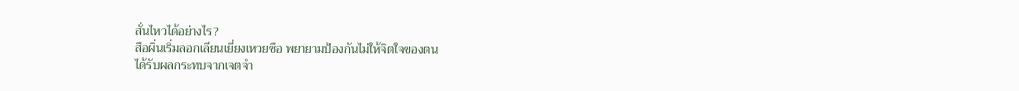สั่นไหวได้อย่างไร?
สือผิ่นเริ่มลอกเลียนเยี่ยงเหวยซือ พยายามป้องกันไม่ให้จิตใจของตน
ได้รับผลกระทบจากเจตจำ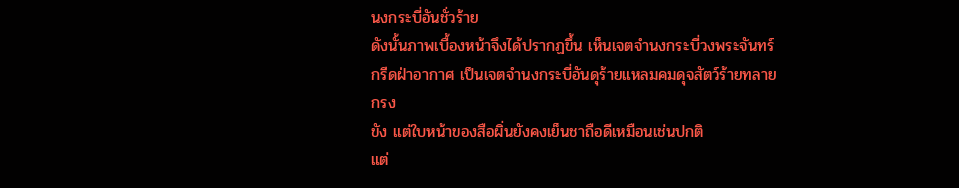นงกระบี่อันชั่วร้าย
ดังนั้นภาพเบื้องหน้าจึงได้ปรากฏขึ้น เห็นเจตจำนงกระบี่วงพระจันทร์
กรีดฝ่าอากาศ เป็นเจตจำนงกระบี่อันดุร้ายแหลมคมดุจสัตว์ร้ายทลายกรง
ขัง แต่ใบหน้าของสือผิ่นยังคงเย็นชาถือดีเหมือนเช่นปกติ
แต่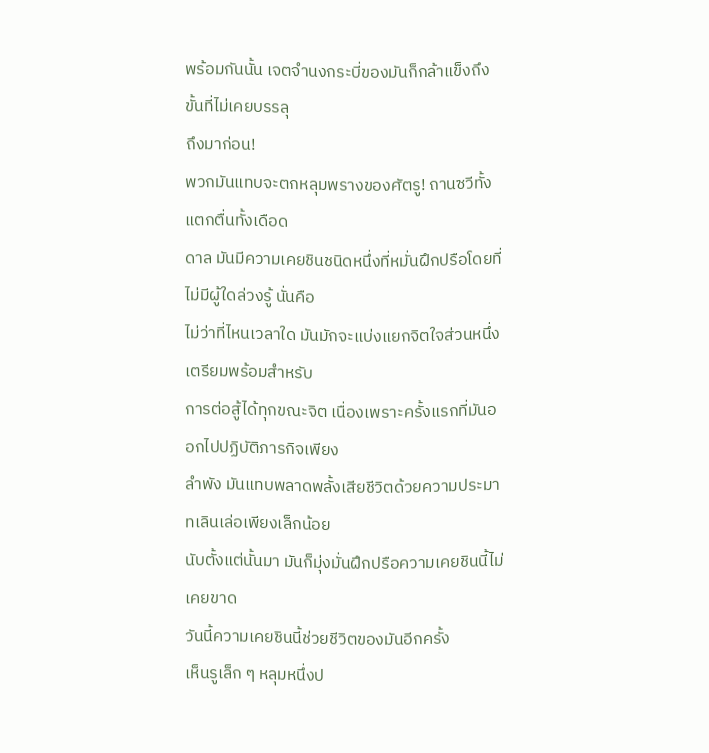พร้อมกันนั้น เจตจำนงกระบี่ของมันก็กล้าแข็งถึงขั้นที่ไม่เคยบรรลุ
ถึงมาก่อน!
พวกมันแทบจะตกหลุมพรางของศัตรู! ถานซวีทั้งแตกตื่นทั้งเดือด
ดาล มันมีความเคยชินชนิดหนึ่งที่หมั่นฝึกปรือโดยที่ไม่มีผู้ใดล่วงรู้ นั่นคือ
ไม่ว่าที่ไหนเวลาใด มันมักจะแบ่งแยกจิตใจส่วนหนึ่งเตรียมพร้อมสำหรับ
การต่อสู้ได้ทุกขณะจิต เนื่องเพราะครั้งแรกที่มันออกไปปฏิบัติภารกิจเพียง
ลำพัง มันแทบพลาดพลั้งเสียชีวิตด้วยความประมาทเลินเล่อเพียงเล็กน้อย
นับตั้งแต่นั้นมา มันก็มุ่งมั่นฝึกปรือความเคยชินนี้ไม่เคยขาด
วันนี้ความเคยชินนี้ช่วยชีวิตของมันอีกครั้ง
เห็นรูเล็ก ๆ หลุมหนึ่งป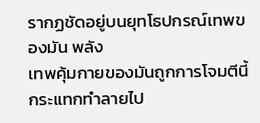รากฏชัดอยู่บนยุทโธปกรณ์เทพของมัน พลัง
เทพคุ้มกายของมันถูกการโจมตีนี้กระแทกทำลายไป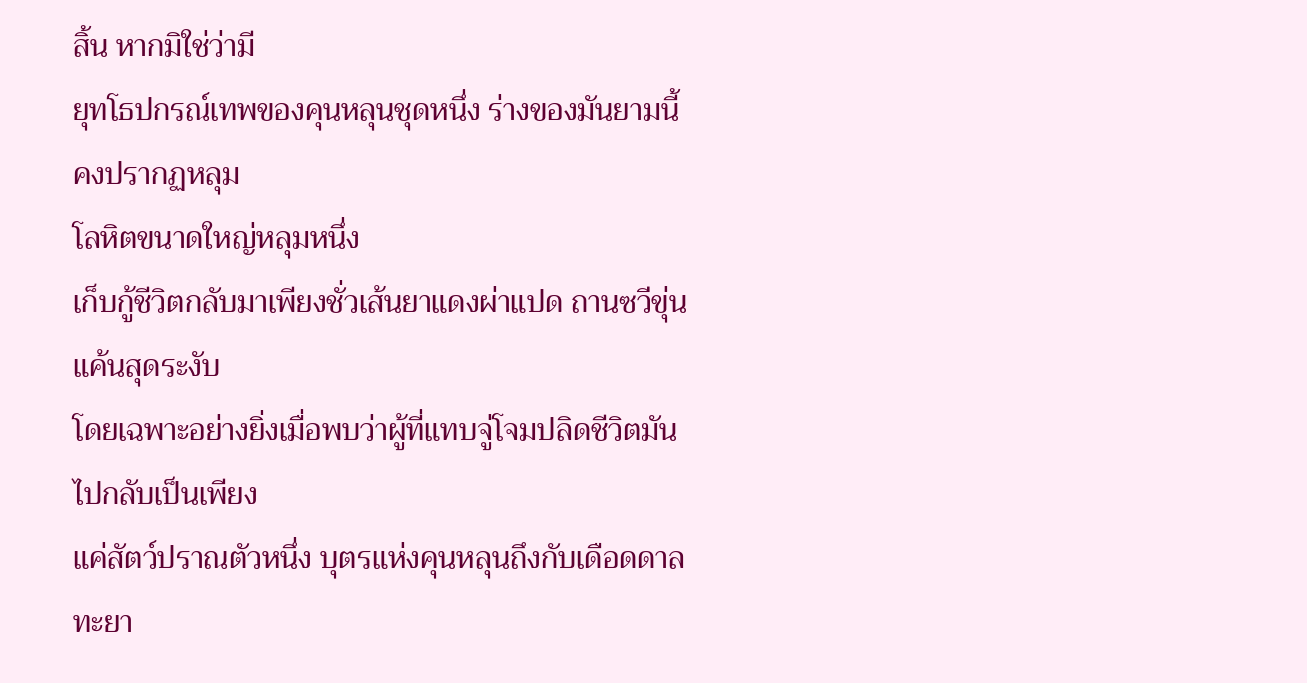สิ้น หากมิใช่ว่ามี
ยุทโธปกรณ์เทพของคุนหลุนชุดหนึ่ง ร่างของมันยามนี้คงปรากฏหลุม
โลหิตขนาดใหญ่หลุมหนึ่ง
เก็บกู้ชีวิตกลับมาเพียงชั่วเส้นยาแดงผ่าแปด ถานซวีขุ่นแค้นสุดระงับ
โดยเฉพาะอย่างยิ่งเมื่อพบว่าผู้ที่แทบจู่โจมปลิดชีวิตมันไปกลับเป็นเพียง
แค่สัตว์ปราณตัวหนึ่ง บุตรแห่งคุนหลุนถึงกับเดือดดาลทะยา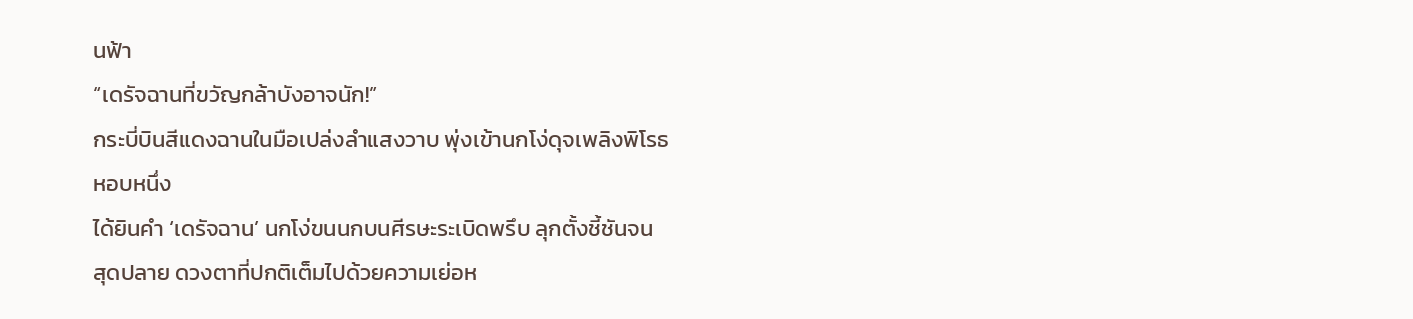นฟ้า
“เดรัจฉานที่ขวัญกล้าบังอาจนัก!”
กระบี่บินสีแดงฉานในมือเปล่งลำแสงวาบ พุ่งเข้านกโง่ดุจเพลิงพิโรธ
หอบหนึ่ง
ได้ยินคำ ‘เดรัจฉาน’ นกโง่ขนนกบนศีรษะระเบิดพรึบ ลุกตั้งชี้ชันจน
สุดปลาย ดวงตาที่ปกติเต็มไปด้วยความเย่อห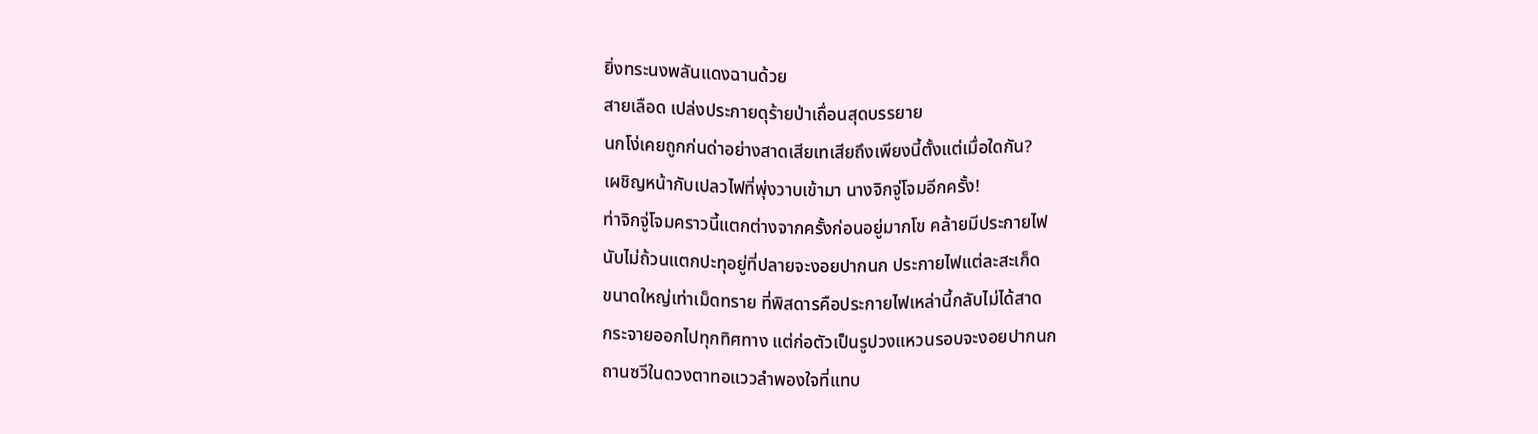ยิ่งทระนงพลันแดงฉานด้วย
สายเลือด เปล่งประกายดุร้ายป่าเถื่อนสุดบรรยาย
นกโง่เคยถูกก่นด่าอย่างสาดเสียเทเสียถึงเพียงนี้ตั้งแต่เมื่อใดกัน?
เผชิญหน้ากับเปลวไฟที่พุ่งวาบเข้ามา นางจิกจู่โจมอีกครั้ง!
ท่าจิกจู่โจมคราวนี้แตกต่างจากครั้งก่อนอยู่มากโข คล้ายมีประกายไฟ
นับไม่ถ้วนแตกปะทุอยู่ที่ปลายจะงอยปากนก ประกายไฟแต่ละสะเก็ด
ขนาดใหญ่เท่าเม็ดทราย ที่พิสดารคือประกายไฟเหล่านี้กลับไม่ได้สาด
กระจายออกไปทุกทิศทาง แต่ก่อตัวเป็นรูปวงแหวนรอบจะงอยปากนก
ถานซวีในดวงตาทอแววลำพองใจที่แทบ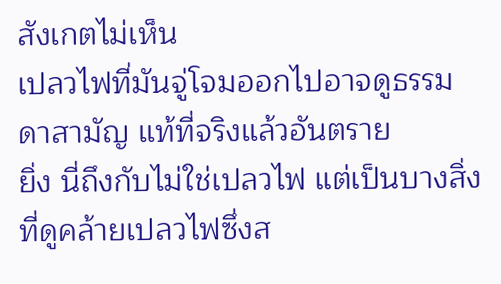สังเกตไม่เห็น
เปลวไฟที่มันจู่โจมออกไปอาจดูธรรมดาสามัญ แท้ที่จริงแล้วอันตราย
ยิ่ง นี่ถึงกับไม่ใช่เปลวไฟ แต่เป็นบางสิ่งที่ดูคล้ายเปลวไฟซึ่งส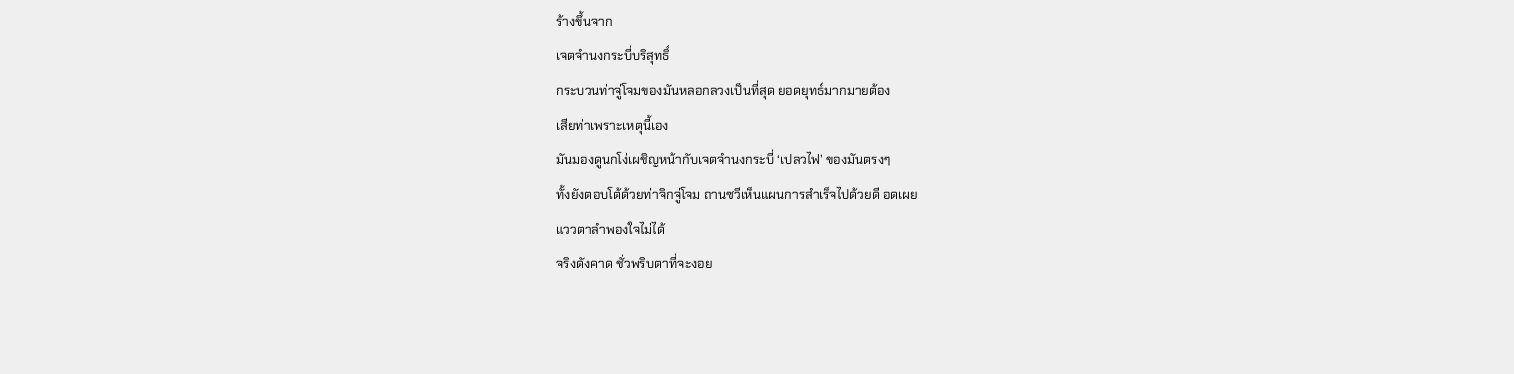ร้างขึ้นจาก
เจตจำนงกระบี่บริสุทธิ์
กระบวนท่าจู่โจมของมันหลอกลวงเป็นที่สุด ยอดยุทธ์มากมายต้อง
เสียท่าเพราะเหตุนี้เอง
มันมองดูนกโง่เผชิญหน้ากับเจตจำนงกระบี่ ‘เปลวไฟ’ ของมันตรงๆ
ทั้งยังตอบโต้ด้วยท่าจิกจู่โจม ถานซวีเห็นแผนการสำเร็จไปด้วยดี อดเผย
แววตาลำพองใจไม่ได้
จริงดังคาด ชั่วพริบตาที่จะงอย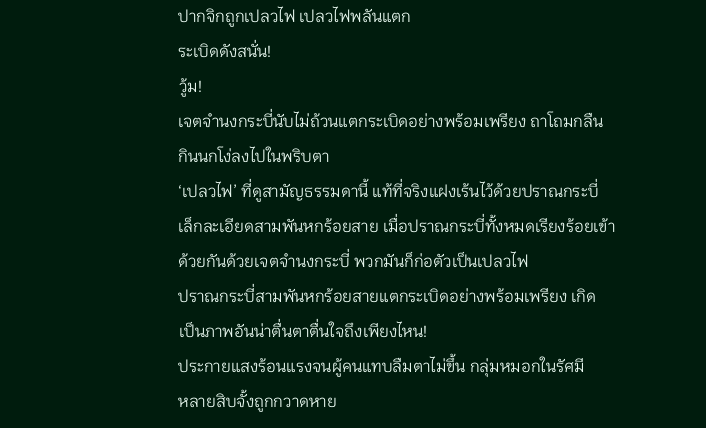ปากจิกถูกเปลวไฟ เปลวไฟพลันแตก
ระเบิดดังสนั่น!
วู้ม!
เจตจำนงกระบี่นับไม่ถ้วนแตกระเบิดอย่างพร้อมเพรียง ถาโถมกลืน
กินนกโง่ลงไปในพริบตา
‘เปลวไฟ’ ที่ดูสามัญธรรมดานี้ แท้ที่จริงแฝงเร้นไว้ด้วยปราณกระบี่
เล็กละเอียดสามพันหกร้อยสาย เมื่อปราณกระบี่ทั้งหมดเรียงร้อยเข้า
ด้วยกันด้วยเจตจำนงกระบี่ พวกมันก็ก่อตัวเป็นเปลวไฟ
ปราณกระบี่สามพันหกร้อยสายแตกระเบิดอย่างพร้อมเพรียง เกิด
เป็นภาพอันน่าตื่นตาตื่นใจถึงเพียงไหน!
ประกายแสงร้อนแรงจนผู้คนแทบลืมตาไม่ขึ้น กลุ่มหมอกในรัศมี
หลายสิบจั้งถูกกวาดหาย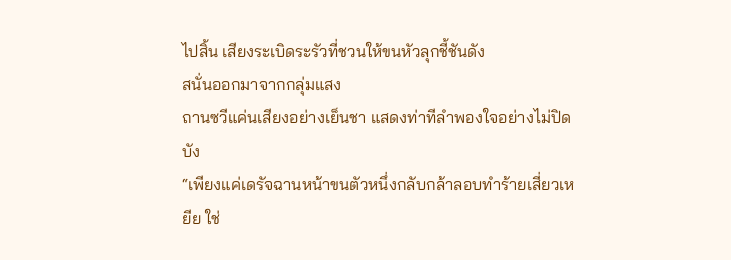ไปสิ้น เสียงระเบิดระรัวที่ชวนให้ขนหัวลุกชี้ชันดัง
สนั่นออกมาจากกลุ่มแสง
ถานซวีแค่นเสียงอย่างเย็นชา แสดงท่าทีลำพองใจอย่างไม่ปิดบัง
“เพียงแค่เดรัจฉานหน้าขนตัวหนึ่งกลับกล้าลอบทำร้ายเสี่ยวเหยีย ใช่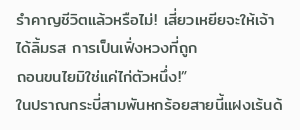รำคาญชีวิตแล้วหรือไม่! เสี่ยวเหยียจะให้เจ้าได้ลิ้มรส การเป็นเฟิ่งหวงที่ถูก
ถอนขนไยมิใช่แค่ไก่ตัวหนึ่ง!”
ในปราณกระบี่สามพันหกร้อยสายนี้แฝงเร้นด้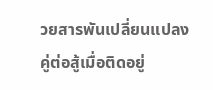วยสารพันเปลี่ยนแปลง
คู่ต่อสู้เมื่อติดอยู่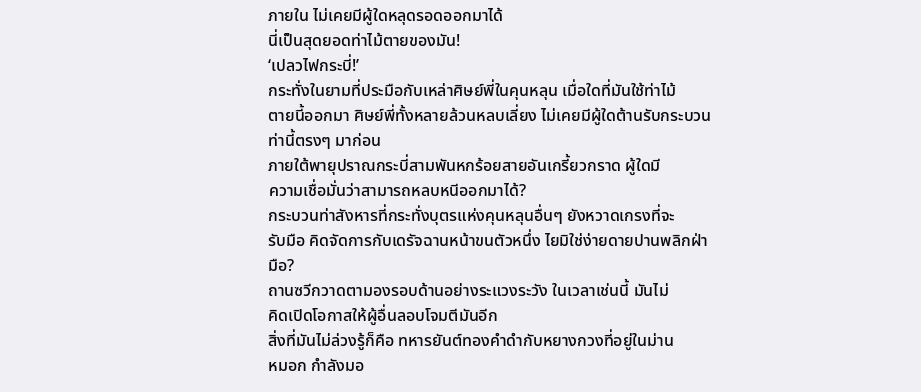ภายใน ไม่เคยมีผู้ใดหลุดรอดออกมาได้
นี่เป็นสุดยอดท่าไม้ตายของมัน!
‘เปลวไฟกระบี่!’
กระทั่งในยามที่ประมือกับเหล่าศิษย์พี่ในคุนหลุน เมื่อใดที่มันใช้ท่าไม้
ตายนี้ออกมา ศิษย์พี่ทั้งหลายล้วนหลบเลี่ยง ไม่เคยมีผู้ใดต้านรับกระบวน
ท่านี้ตรงๆ มาก่อน
ภายใต้พายุปราณกระบี่สามพันหกร้อยสายอันเกรี้ยวกราด ผู้ใดมี
ความเชื่อมั่นว่าสามารถหลบหนีออกมาได้?
กระบวนท่าสังหารที่กระทั่งบุตรแห่งคุนหลุนอื่นๆ ยังหวาดเกรงที่จะ
รับมือ คิดจัดการกับเดรัจฉานหน้าขนตัวหนึ่ง ไยมิใช่ง่ายดายปานพลิกฝ่า
มือ?
ถานซวีกวาดตามองรอบด้านอย่างระแวงระวัง ในเวลาเช่นนี้ มันไม่
คิดเปิดโอกาสให้ผู้อื่นลอบโจมตีมันอีก
สิ่งที่มันไม่ล่วงรู้ก็คือ ทหารยันต์ทองคำดำกับหยางกวงที่อยู่ในม่าน
หมอก กำลังมอ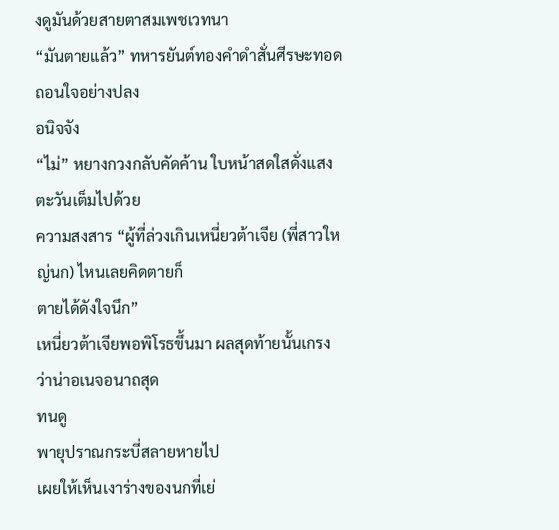งดูมันด้วยสายตาสมเพชเวทนา
“มันตายแล้ว” ทหารยันต์ทองคำดำสั่นศีรษะทอดถอนใจอย่างปลง
อนิจจัง
“ไม่” หยางกวงกลับคัดค้าน ใบหน้าสดใสดั่งแสงตะวันเต็มไปด้วย
ความสงสาร “ผู้ที่ล่วงเกินเหนี่ยวต้าเจีย (พี่สาวใหญ่นก) ไหนเลยคิดตายก็
ตายได้ดังใจนึก”
เหนี่ยวต้าเจียพอพิโรธขึ้นมา ผลสุดท้ายนั้นเกรงว่าน่าอเนจอนาถสุด
ทนดู
พายุปราณกระบี่สลายหายไป
เผยให้เห็นเงาร่างของนกที่เย่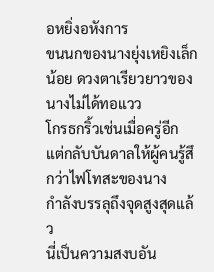อหยิ่งอหังการ
ขนนกของนางยุ่งเหยิงเล็กน้อย ดวงตาเรียวยาวของนางไม่ได้ทอแวว
โกรธกริ้วเช่นเมื่อครู่อีก แต่กลับบันดาลให้ผู้คนรู้สึกว่าไฟโทสะของนาง
กำลังบรรลุถึงจุดสูงสุดแล้ว
นี่เป็นความสงบอัน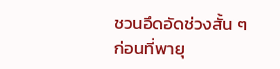ชวนอึดอัดช่วงสั้น ๆ ก่อนที่พายุ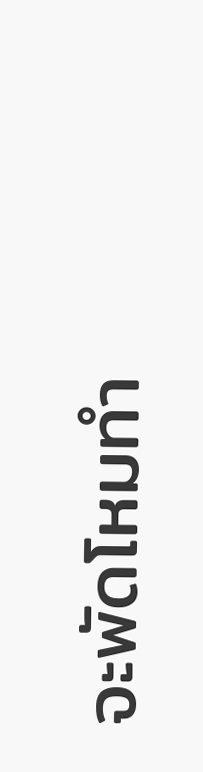จะพัดโหมทำ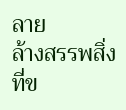ลาย
ล้างสรรพสิ่งที่ข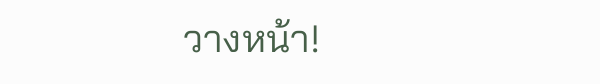วางหน้า!